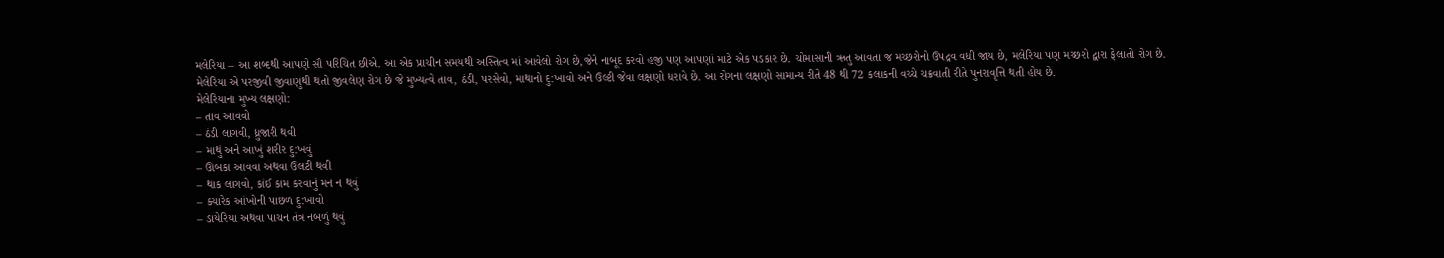મલેરિયા – આ શબ્દથી આપણે સૌ પરિચિત છીએ. આ એક પ્રાચીન સમયથી અસ્તિત્વ માં આવેલો રોગ છે,જેને નાબૂદ કરવો હજી પણ આપણાં માટે એક પડકાર છે. ચોમાસાની ઋતુ આવતા જ મચ્છરોનો ઉપદ્રવ વધી જાય છે, મલેરિયા પણ મચ્છરો દ્વારા ફેલાતો રોગ છે.
મેલેરિયા એ પરજીવી જીવાણુથી થતો જીવલેણ રોગ છે જે મુખ્યત્વે તાવ, ઠંડી, પરસેવો, માથાનો દુ:ખાવો અને ઉલ્ટી જેવા લક્ષણો ધરાવે છે. આ રોગના લક્ષણો સામાન્ય રીતે 48 થી 72 કલાકની વચ્ચે ચક્રવાતી રીતે પુનરાવૃત્તિ થતી હોય છે.
મેલેરિયાના મુખ્ય લક્ષણો:
– તાવ આવવો
– ઠંડી લાગવી, ધ્રુજારી થવી
– માથું અને આખું શરીર દુ:ખવું
– ઊબકા આવવા અથવા ઉલટી થવી
– થાક લાગવો, કાંઈ કામ કરવાનું મન ન થવું
– ક્યારેક આંખોની પાછળ દુ:ખાવો
– ડાયેરિયા અથવા પાચન તંત્ર નબળું થવું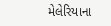મેલેરિયાના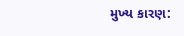મુખ્ય કારણ: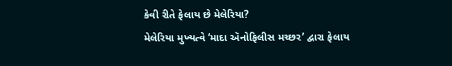કેવી રીતે ફેલાય છે મેલેરિયા?
મેલેરિયા મુખ્યત્વે ‘માદા ઍનોફિલીસ મચ્છર’ દ્વારા ફેલાય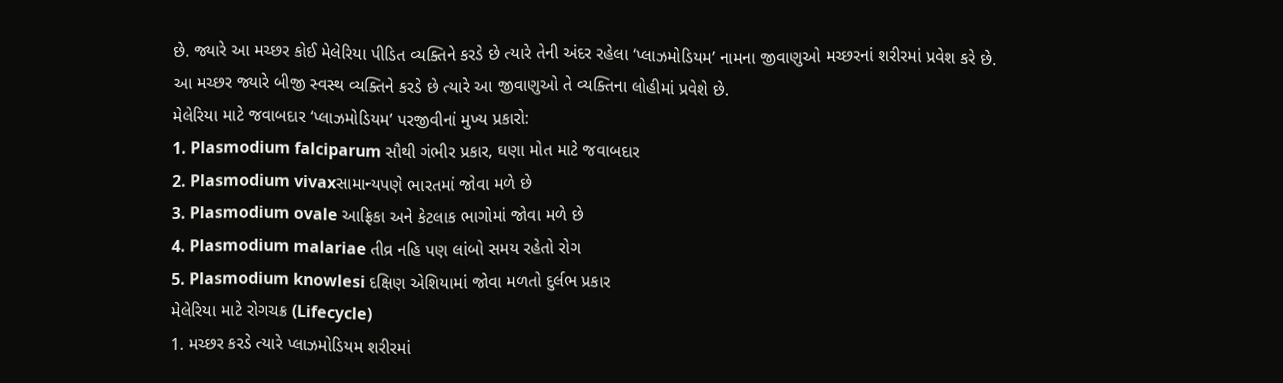છે. જ્યારે આ મચ્છર કોઈ મેલેરિયા પીડિત વ્યક્તિને કરડે છે ત્યારે તેની અંદર રહેલા ‘પ્લાઝમોડિયમ’ નામના જીવાણુઓ મચ્છરનાં શરીરમાં પ્રવેશ કરે છે. આ મચ્છર જ્યારે બીજી સ્વસ્થ વ્યક્તિને કરડે છે ત્યારે આ જીવાણુઓ તે વ્યક્તિના લોહીમાં પ્રવેશે છે.
મેલેરિયા માટે જવાબદાર ‘પ્લાઝમોડિયમ’ પરજીવીનાં મુખ્ય પ્રકારો:
1. Plasmodium falciparum સૌથી ગંભીર પ્રકાર, ઘણા મોત માટે જવાબદાર
2. Plasmodium vivaxસામાન્યપણે ભારતમાં જોવા મળે છે
3. Plasmodium ovale આફ્રિકા અને કેટલાક ભાગોમાં જોવા મળે છે
4. Plasmodium malariae તીવ્ર નહિ પણ લાંબો સમય રહેતો રોગ
5. Plasmodium knowlesi દક્ષિણ એશિયામાં જોવા મળતો દુર્લભ પ્રકાર
મેલેરિયા માટે રોગચક્ર (Lifecycle)
1. મચ્છર કરડે ત્યારે પ્લાઝમોડિયમ શરીરમાં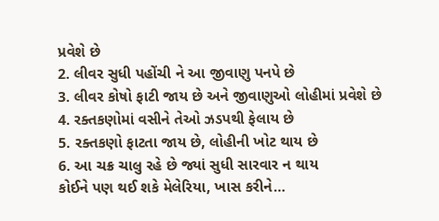પ્રવેશે છે
2. લીવર સુધી પહોંચી ને આ જીવાણુ પનપે છે
3. લીવર કોષો ફાટી જાય છે અને જીવાણુઓ લોહીમાં પ્રવેશે છે
4. રક્તકણોમાં વસીને તેઓ ઝડપથી ફેલાય છે
5. રક્તકણો ફાટતા જાય છે, લોહીની ખોટ થાય છે
6. આ ચક્ર ચાલુ રહે છે જ્યાં સુધી સારવાર ન થાય
કોઈને પણ થઈ શકે મેલેરિયા, ખાસ કરીને…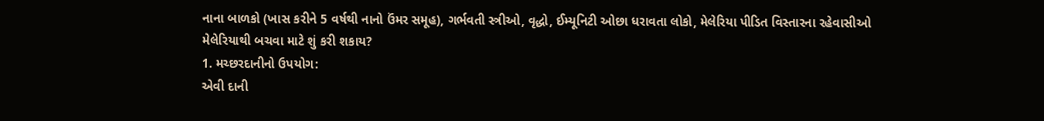નાના બાળકો (ખાસ કરીને 5 વર્ષથી નાનો ઉંમર સમૂહ), ગર્ભવતી સ્ત્રીઓ, વૃદ્ધો, ઈમ્યૂનિટી ઓછા ધરાવતા લોકો, મેલેરિયા પીડિત વિસ્તારના રહેવાસીઓ
મેલેરિયાથી બચવા માટે શું કરી શકાય?
1. મચ્છરદાનીનો ઉપયોગ:
એવી દાની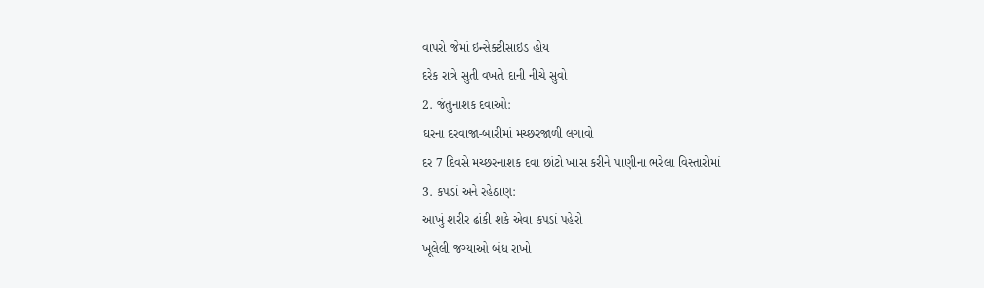વાપરો જેમાં ઇન્સેક્ટીસાઇડ હોય
દરેક રાત્રે સુતી વખતે દાની નીચે સુવો
2. જંતુનાશક દવાઓ:
ઘરના દરવાજા-બારીમાં મચ્છરજાળી લગાવો
દર 7 દિવસે મચ્છરનાશક દવા છાંટો ખાસ કરીને પાણીના ભરેલા વિસ્તારોમાં
3. કપડાં અને રહેઠાણ:
આખું શરીર ઢાંકી શકે એવા કપડાં પહેરો
ખૂલેલી જગ્યાઓ બંધ રાખો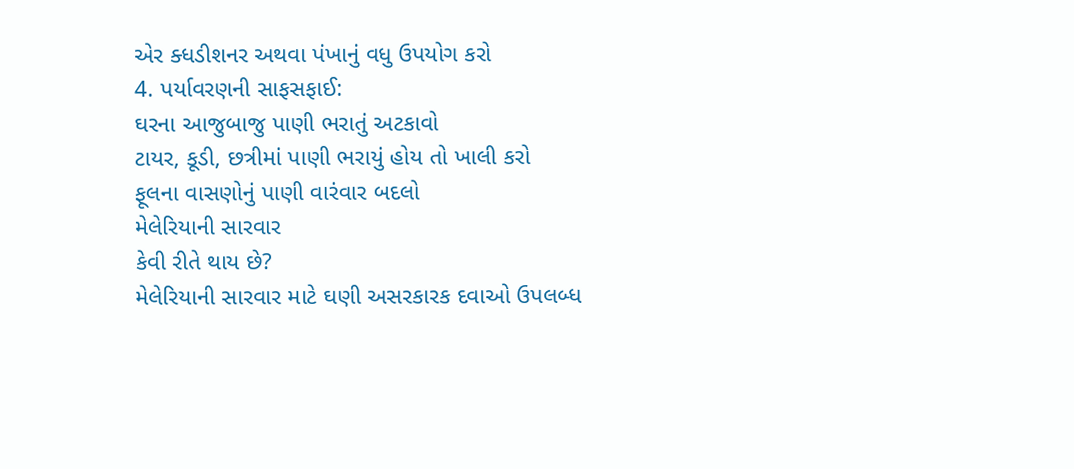એર ક્ધડીશનર અથવા પંખાનું વધુ ઉપયોગ કરો
4. પર્યાવરણની સાફસફાઈ:
ઘરના આજુબાજુ પાણી ભરાતું અટકાવો
ટાયર, કૂડી, છત્રીમાં પાણી ભરાયું હોય તો ખાલી કરો
ફૂલના વાસણોનું પાણી વારંવાર બદલો
મેલેરિયાની સારવાર
કેવી રીતે થાય છે?
મેલેરિયાની સારવાર માટે ઘણી અસરકારક દવાઓ ઉપલબ્ધ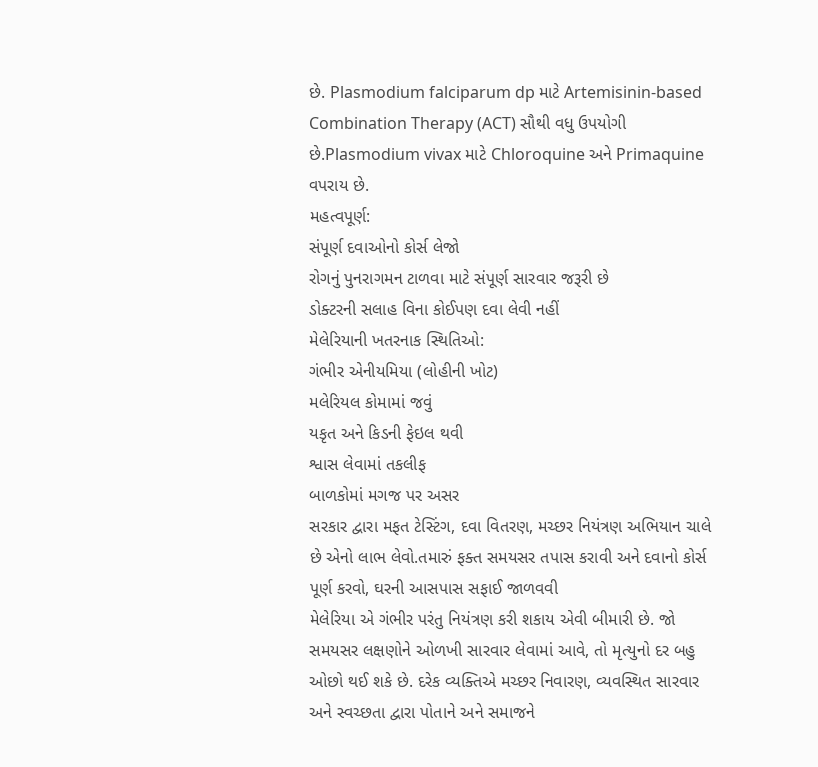છે. Plasmodium falciparum dp માટે Artemisinin-based Combination Therapy (ACT) સૌથી વધુ ઉપયોગી છે.Plasmodium vivax માટે Chloroquine અને Primaquine વપરાય છે.
મહત્વપૂર્ણ:
સંપૂર્ણ દવાઓનો કોર્સ લેજો
રોગનું પુનરાગમન ટાળવા માટે સંપૂર્ણ સારવાર જરૂરી છે
ડોક્ટરની સલાહ વિના કોઈપણ દવા લેવી નહીં
મેલેરિયાની ખતરનાક સ્થિતિઓ:
ગંભીર એનીયમિયા (લોહીની ખોટ)
મલેરિયલ કોમામાં જવું
યકૃત અને કિડની ફેઇલ થવી
શ્વાસ લેવામાં તકલીફ
બાળકોમાં મગજ પર અસર
સરકાર દ્વારા મફત ટેસ્ટિંગ, દવા વિતરણ, મચ્છર નિયંત્રણ અભિયાન ચાલે છે એનો લાભ લેવો.તમારું ફક્ત સમયસર તપાસ કરાવી અને દવાનો કોર્સ પૂર્ણ કરવો, ઘરની આસપાસ સફાઈ જાળવવી
મેલેરિયા એ ગંભીર પરંતુ નિયંત્રણ કરી શકાય એવી બીમારી છે. જો સમયસર લક્ષણોને ઓળખી સારવાર લેવામાં આવે, તો મૃત્યુનો દર બહુ ઓછો થઈ શકે છે. દરેક વ્યક્તિએ મચ્છર નિવારણ, વ્યવસ્થિત સારવાર અને સ્વચ્છતા દ્વારા પોતાને અને સમાજને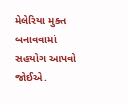મેલેરિયા મુક્ત બનાવવામાં સહયોગ આપવો જોઈએ.